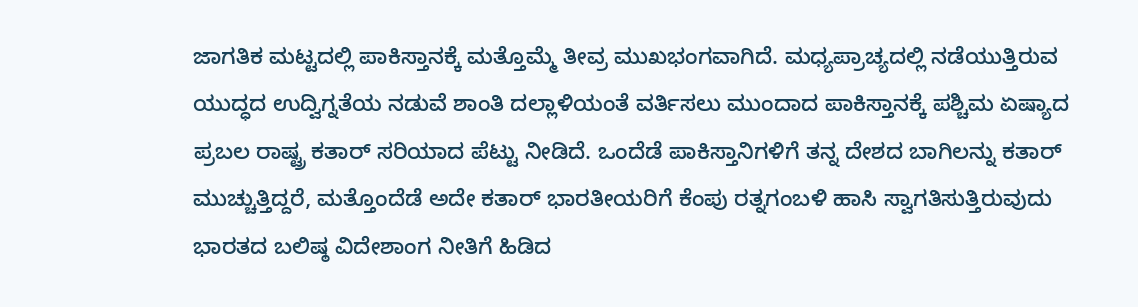ಜಾಗತಿಕ ಮಟ್ಟದಲ್ಲಿ ಪಾಕಿಸ್ತಾನಕ್ಕೆ ಮತ್ತೊಮ್ಮೆ ತೀವ್ರ ಮುಖಭಂಗವಾಗಿದೆ. ಮಧ್ಯಪ್ರಾಚ್ಯದಲ್ಲಿ ನಡೆಯುತ್ತಿರುವ ಯುದ್ಧದ ಉದ್ವಿಗ್ನತೆಯ ನಡುವೆ ಶಾಂತಿ ದಲ್ಲಾಳಿಯಂತೆ ವರ್ತಿಸಲು ಮುಂದಾದ ಪಾಕಿಸ್ತಾನಕ್ಕೆ ಪಶ್ಚಿಮ ಏಷ್ಯಾದ ಪ್ರಬಲ ರಾಷ್ಟ್ರ ಕತಾರ್ ಸರಿಯಾದ ಪೆಟ್ಟು ನೀಡಿದೆ. ಒಂದೆಡೆ ಪಾಕಿಸ್ತಾನಿಗಳಿಗೆ ತನ್ನ ದೇಶದ ಬಾಗಿಲನ್ನು ಕತಾರ್ ಮುಚ್ಚುತ್ತಿದ್ದರೆ, ಮತ್ತೊಂದೆಡೆ ಅದೇ ಕತಾರ್ ಭಾರತೀಯರಿಗೆ ಕೆಂಪು ರತ್ನಗಂಬಳಿ ಹಾಸಿ ಸ್ವಾಗತಿಸುತ್ತಿರುವುದು ಭಾರತದ ಬಲಿಷ್ಠ ವಿದೇಶಾಂಗ ನೀತಿಗೆ ಹಿಡಿದ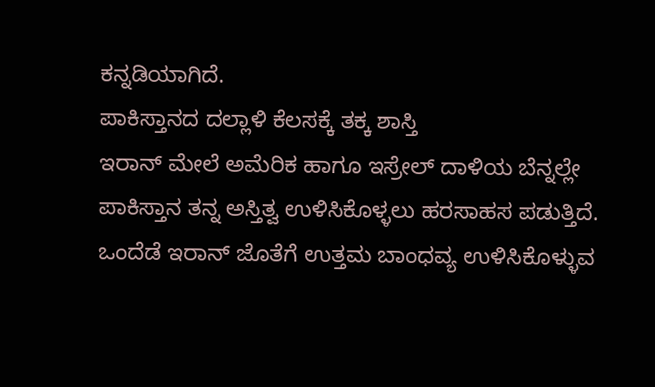ಕನ್ನಡಿಯಾಗಿದೆ.
ಪಾಕಿಸ್ತಾನದ ದಲ್ಲಾಳಿ ಕೆಲಸಕ್ಕೆ ತಕ್ಕ ಶಾಸ್ತಿ
ಇರಾನ್ ಮೇಲೆ ಅಮೆರಿಕ ಹಾಗೂ ಇಸ್ರೇಲ್ ದಾಳಿಯ ಬೆನ್ನಲ್ಲೇ ಪಾಕಿಸ್ತಾನ ತನ್ನ ಅಸ್ತಿತ್ವ ಉಳಿಸಿಕೊಳ್ಳಲು ಹರಸಾಹಸ ಪಡುತ್ತಿದೆ. ಒಂದೆಡೆ ಇರಾನ್ ಜೊತೆಗೆ ಉತ್ತಮ ಬಾಂಧವ್ಯ ಉಳಿಸಿಕೊಳ್ಳುವ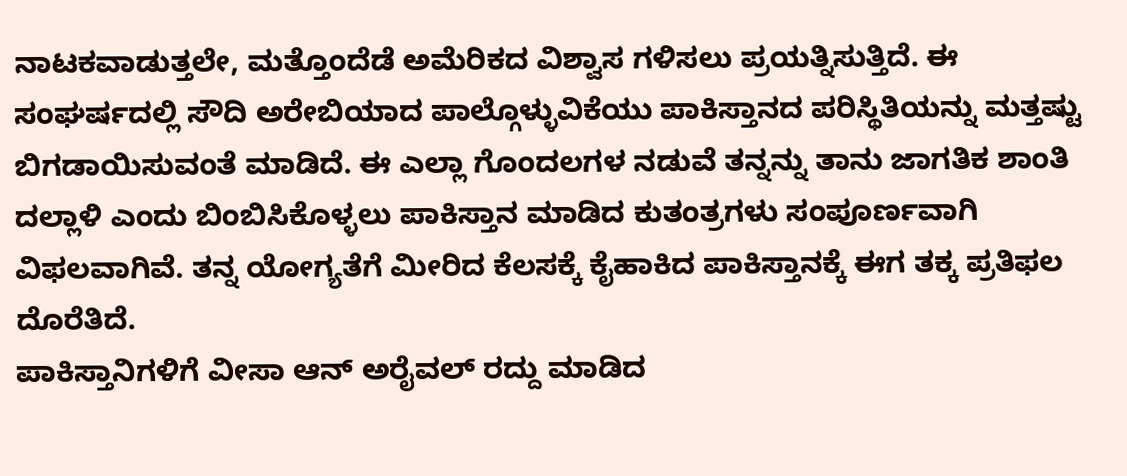ನಾಟಕವಾಡುತ್ತಲೇ, ಮತ್ತೊಂದೆಡೆ ಅಮೆರಿಕದ ವಿಶ್ವಾಸ ಗಳಿಸಲು ಪ್ರಯತ್ನಿಸುತ್ತಿದೆ. ಈ ಸಂಘರ್ಷದಲ್ಲಿ ಸೌದಿ ಅರೇಬಿಯಾದ ಪಾಲ್ಗೊಳ್ಳುವಿಕೆಯು ಪಾಕಿಸ್ತಾನದ ಪರಿಸ್ಥಿತಿಯನ್ನು ಮತ್ತಷ್ಟು ಬಿಗಡಾಯಿಸುವಂತೆ ಮಾಡಿದೆ. ಈ ಎಲ್ಲಾ ಗೊಂದಲಗಳ ನಡುವೆ ತನ್ನನ್ನು ತಾನು ಜಾಗತಿಕ ಶಾಂತಿ ದಲ್ಲಾಳಿ ಎಂದು ಬಿಂಬಿಸಿಕೊಳ್ಳಲು ಪಾಕಿಸ್ತಾನ ಮಾಡಿದ ಕುತಂತ್ರಗಳು ಸಂಪೂರ್ಣವಾಗಿ ವಿಫಲವಾಗಿವೆ. ತನ್ನ ಯೋಗ್ಯತೆಗೆ ಮೀರಿದ ಕೆಲಸಕ್ಕೆ ಕೈಹಾಕಿದ ಪಾಕಿಸ್ತಾನಕ್ಕೆ ಈಗ ತಕ್ಕ ಪ್ರತಿಫಲ ದೊರೆತಿದೆ.
ಪಾಕಿಸ್ತಾನಿಗಳಿಗೆ ವೀಸಾ ಆನ್ ಅರೈವಲ್ ರದ್ದು ಮಾಡಿದ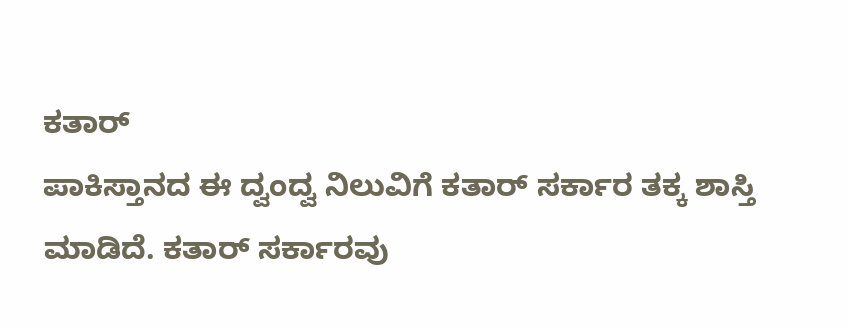ಕತಾರ್
ಪಾಕಿಸ್ತಾನದ ಈ ದ್ವಂದ್ವ ನಿಲುವಿಗೆ ಕತಾರ್ ಸರ್ಕಾರ ತಕ್ಕ ಶಾಸ್ತಿ ಮಾಡಿದೆ. ಕತಾರ್ ಸರ್ಕಾರವು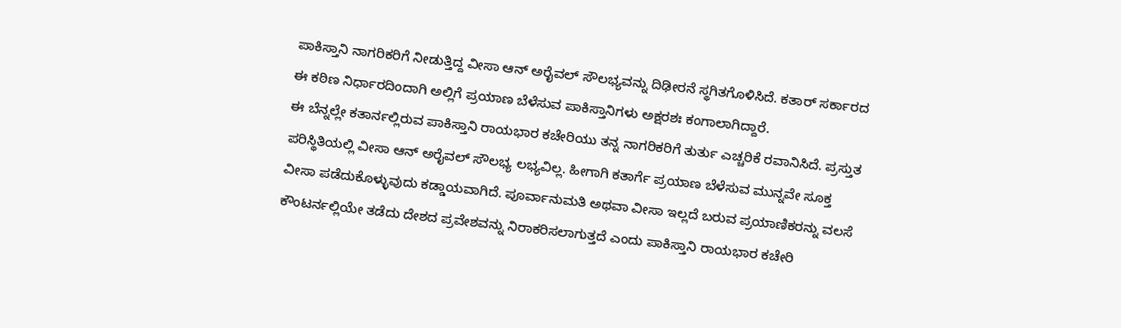ಪಾಕಿಸ್ತಾನಿ ನಾಗರಿಕರಿಗೆ ನೀಡುತ್ತಿದ್ದ ವೀಸಾ ಆನ್ ಅರೈವಲ್ ಸೌಲಭ್ಯವನ್ನು ದಿಢೀರನೆ ಸ್ಥಗಿತಗೊಳಿಸಿದೆ. ಕತಾರ್ ಸರ್ಕಾರದ ಈ ಕಠಿಣ ನಿರ್ಧಾರದಿಂದಾಗಿ ಅಲ್ಲಿಗೆ ಪ್ರಯಾಣ ಬೆಳೆಸುವ ಪಾಕಿಸ್ತಾನಿಗಳು ಅಕ್ಷರಶಃ ಕಂಗಾಲಾಗಿದ್ದಾರೆ.
ಈ ಬೆನ್ನಲ್ಲೇ ಕತಾರ್ನಲ್ಲಿರುವ ಪಾಕಿಸ್ತಾನಿ ರಾಯಭಾರ ಕಚೇರಿಯು ತನ್ನ ನಾಗರಿಕರಿಗೆ ತುರ್ತು ಎಚ್ಚರಿಕೆ ರವಾನಿಸಿದೆ. ಪ್ರಸ್ತುತ ಪರಿಸ್ಥಿತಿಯಲ್ಲಿ ವೀಸಾ ಆನ್ ಅರೈವಲ್ ಸೌಲಭ್ಯ ಲಭ್ಯವಿಲ್ಲ. ಹೀಗಾಗಿ ಕತಾರ್ಗೆ ಪ್ರಯಾಣ ಬೆಳೆಸುವ ಮುನ್ನವೇ ಸೂಕ್ತ ವೀಸಾ ಪಡೆದುಕೊಳ್ಳುವುದು ಕಡ್ಡಾಯವಾಗಿದೆ. ಪೂರ್ವಾನುಮತಿ ಅಥವಾ ವೀಸಾ ಇಲ್ಲದೆ ಬರುವ ಪ್ರಯಾಣಿಕರನ್ನು ವಲಸೆ ಕೌಂಟರ್ನಲ್ಲಿಯೇ ತಡೆದು ದೇಶದ ಪ್ರವೇಶವನ್ನು ನಿರಾಕರಿಸಲಾಗುತ್ತದೆ ಎಂದು ಪಾಕಿಸ್ತಾನಿ ರಾಯಭಾರ ಕಚೇರಿ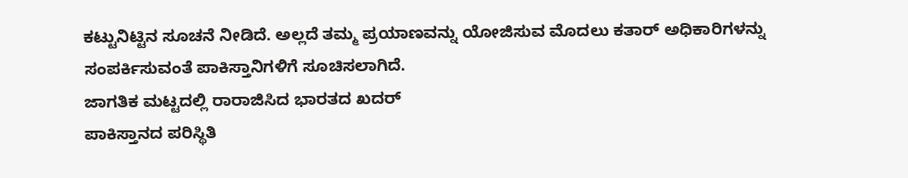ಕಟ್ಟುನಿಟ್ಟಿನ ಸೂಚನೆ ನೀಡಿದೆ. ಅಲ್ಲದೆ ತಮ್ಮ ಪ್ರಯಾಣವನ್ನು ಯೋಜಿಸುವ ಮೊದಲು ಕತಾರ್ ಅಧಿಕಾರಿಗಳನ್ನು ಸಂಪರ್ಕಿಸುವಂತೆ ಪಾಕಿಸ್ತಾನಿಗಳಿಗೆ ಸೂಚಿಸಲಾಗಿದೆ.
ಜಾಗತಿಕ ಮಟ್ಟದಲ್ಲಿ ರಾರಾಜಿಸಿದ ಭಾರತದ ಖದರ್
ಪಾಕಿಸ್ತಾನದ ಪರಿಸ್ಥಿತಿ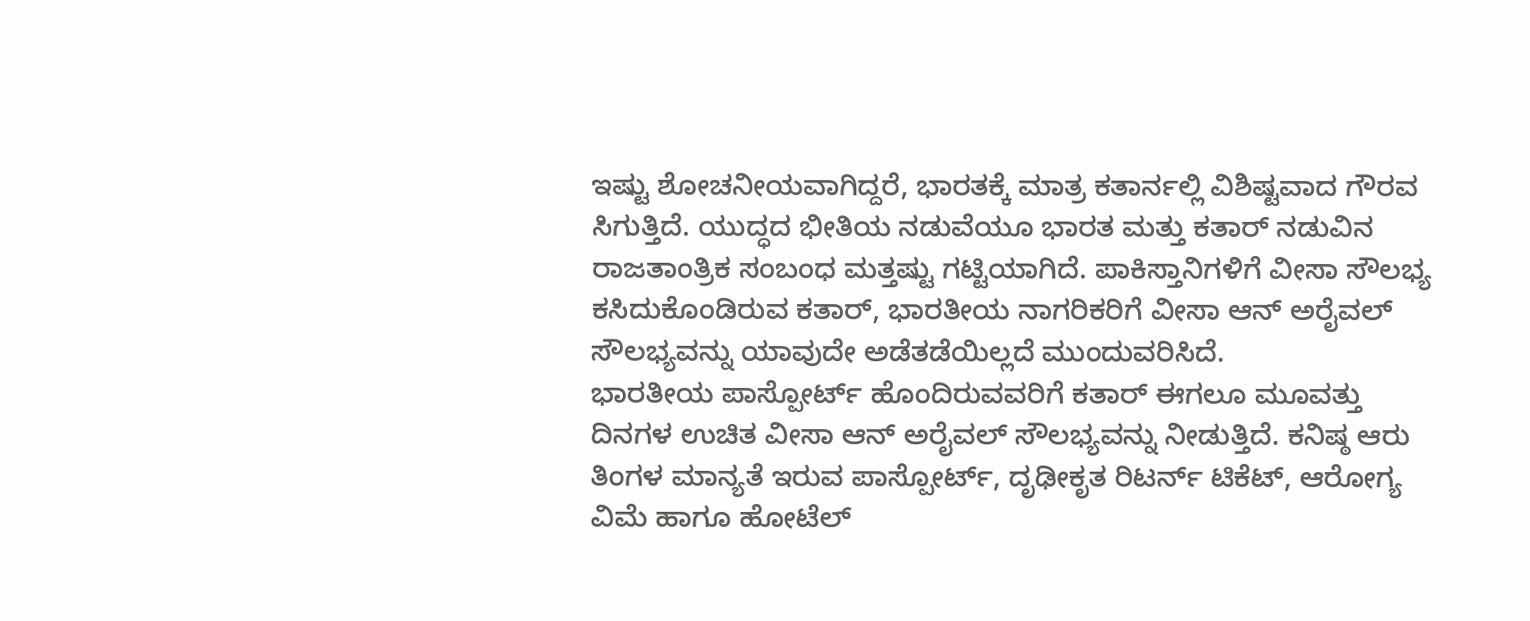ಇಷ್ಟು ಶೋಚನೀಯವಾಗಿದ್ದರೆ, ಭಾರತಕ್ಕೆ ಮಾತ್ರ ಕತಾರ್ನಲ್ಲಿ ವಿಶಿಷ್ಟವಾದ ಗೌರವ ಸಿಗುತ್ತಿದೆ. ಯುದ್ಧದ ಭೀತಿಯ ನಡುವೆಯೂ ಭಾರತ ಮತ್ತು ಕತಾರ್ ನಡುವಿನ ರಾಜತಾಂತ್ರಿಕ ಸಂಬಂಧ ಮತ್ತಷ್ಟು ಗಟ್ಟಿಯಾಗಿದೆ. ಪಾಕಿಸ್ತಾನಿಗಳಿಗೆ ವೀಸಾ ಸೌಲಭ್ಯ ಕಸಿದುಕೊಂಡಿರುವ ಕತಾರ್, ಭಾರತೀಯ ನಾಗರಿಕರಿಗೆ ವೀಸಾ ಆನ್ ಅರೈವಲ್ ಸೌಲಭ್ಯವನ್ನು ಯಾವುದೇ ಅಡೆತಡೆಯಿಲ್ಲದೆ ಮುಂದುವರಿಸಿದೆ.
ಭಾರತೀಯ ಪಾಸ್ಪೋರ್ಟ್ ಹೊಂದಿರುವವರಿಗೆ ಕತಾರ್ ಈಗಲೂ ಮೂವತ್ತು ದಿನಗಳ ಉಚಿತ ವೀಸಾ ಆನ್ ಅರೈವಲ್ ಸೌಲಭ್ಯವನ್ನು ನೀಡುತ್ತಿದೆ. ಕನಿಷ್ಠ ಆರು ತಿಂಗಳ ಮಾನ್ಯತೆ ಇರುವ ಪಾಸ್ಪೋರ್ಟ್, ದೃಢೀಕೃತ ರಿಟರ್ನ್ ಟಿಕೆಟ್, ಆರೋಗ್ಯ ವಿಮೆ ಹಾಗೂ ಹೋಟೆಲ್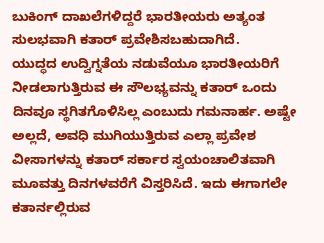ಬುಕಿಂಗ್ ದಾಖಲೆಗಳಿದ್ದರೆ ಭಾರತೀಯರು ಅತ್ಯಂತ ಸುಲಭವಾಗಿ ಕತಾರ್ ಪ್ರವೇಶಿಸಬಹುದಾಗಿದೆ.
ಯುದ್ಧದ ಉದ್ವಿಗ್ನತೆಯ ನಡುವೆಯೂ ಭಾರತೀಯರಿಗೆ ನೀಡಲಾಗುತ್ತಿರುವ ಈ ಸೌಲಭ್ಯವನ್ನು ಕತಾರ್ ಒಂದು ದಿನವೂ ಸ್ಥಗಿತಗೊಳಿಸಿಲ್ಲ ಎಂಬುದು ಗಮನಾರ್ಹ. ಅಷ್ಟೇ ಅಲ್ಲದೆ, ಅವಧಿ ಮುಗಿಯುತ್ತಿರುವ ಎಲ್ಲಾ ಪ್ರವೇಶ ವೀಸಾಗಳನ್ನು ಕತಾರ್ ಸರ್ಕಾರ ಸ್ವಯಂಚಾಲಿತವಾಗಿ ಮೂವತ್ತು ದಿನಗಳವರೆಗೆ ವಿಸ್ತರಿಸಿದೆ. ಇದು ಈಗಾಗಲೇ ಕತಾರ್ನಲ್ಲಿರುವ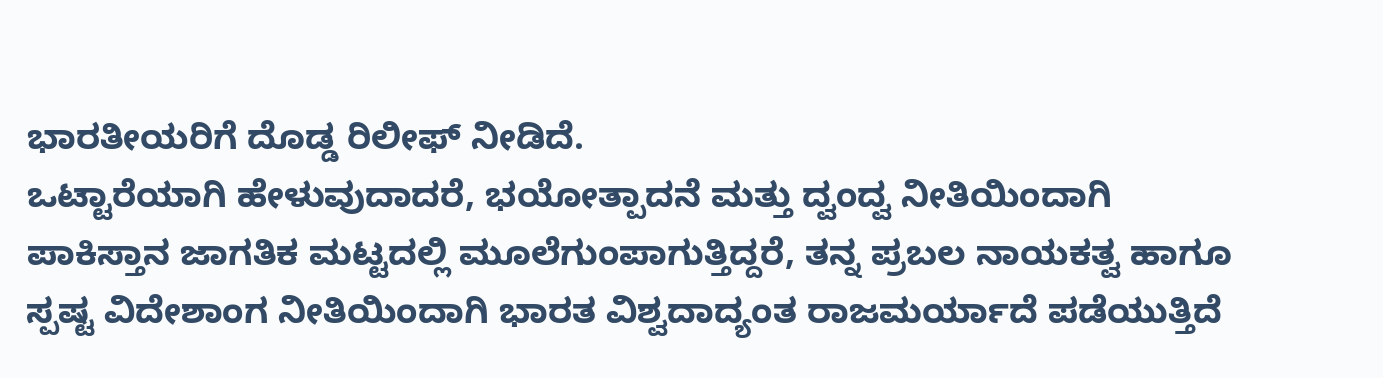ಭಾರತೀಯರಿಗೆ ದೊಡ್ಡ ರಿಲೀಫ್ ನೀಡಿದೆ.
ಒಟ್ಟಾರೆಯಾಗಿ ಹೇಳುವುದಾದರೆ, ಭಯೋತ್ಪಾದನೆ ಮತ್ತು ದ್ವಂದ್ವ ನೀತಿಯಿಂದಾಗಿ ಪಾಕಿಸ್ತಾನ ಜಾಗತಿಕ ಮಟ್ಟದಲ್ಲಿ ಮೂಲೆಗುಂಪಾಗುತ್ತಿದ್ದರೆ, ತನ್ನ ಪ್ರಬಲ ನಾಯಕತ್ವ ಹಾಗೂ ಸ್ಪಷ್ಟ ವಿದೇಶಾಂಗ ನೀತಿಯಿಂದಾಗಿ ಭಾರತ ವಿಶ್ವದಾದ್ಯಂತ ರಾಜಮರ್ಯಾದೆ ಪಡೆಯುತ್ತಿದೆ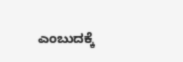ಎಂಬುದಕ್ಕೆ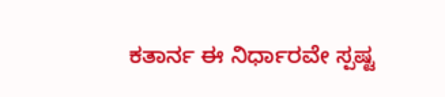ಕತಾರ್ನ ಈ ನಿರ್ಧಾರವೇ ಸ್ಪಷ್ಟ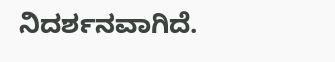ನಿದರ್ಶನವಾಗಿದೆ.